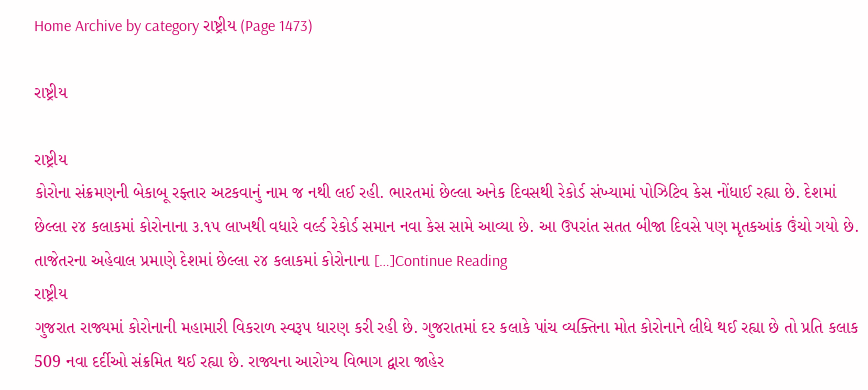Home Archive by category રાષ્ટ્રીય (Page 1473)

રાષ્ટ્રીય

રાષ્ટ્રીય
કોરોના સંક્રમણની બેકાબૂ રફ્તાર અટકવાનું નામ જ નથી લઈ રહી. ભારતમાં છેલ્લા અનેક દિવસથી રેકોર્ડ સંખ્યામાં પોઝિટિવ કેસ નોંધાઈ રહ્યા છે. દેશમાં છેલ્લા ૨૪ કલાકમાં કોરોનાના ૩.૧૫ લાખથી વધારે વર્લ્ડ રેકોર્ડ સમાન નવા કેસ સામે આવ્યા છે. આ ઉપરાંત સતત બીજા દિવસે પણ મૃતકઆંક ઉંચો ગયો છે. તાજેતરના અહેવાલ પ્રમાણે દેશમાં છેલ્લા ૨૪ કલાકમાં કોરોનાના […]Continue Reading
રાષ્ટ્રીય
ગુજરાત રાજ્યમાં કોરોનાની મહામારી વિકરાળ સ્વરૂપ ધારણ કરી રહી છે. ગુજરાતમાં દર કલાકે પાંચ વ્યક્તિના મોત કોરોનાને લીધે થઈ રહ્યા છે તો પ્રતિ કલાક 509 નવા દર્દીઓ સંક્રમિત થઈ રહ્યા છે. રાજ્યના આરોગ્ય વિભાગ દ્વારા જાહેર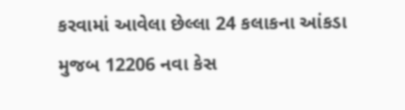કરવામાં આવેલા છેલ્લા 24 કલાકના આંકડા મુજબ 12206 નવા કેસ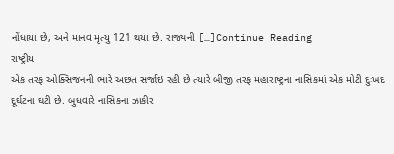નોંધાયા છે, અને માનવ મૃત્યુ 121 થયા છે. રાજ્યની […]Continue Reading
રાષ્ટ્રીય
એક તરફ ઓક્સિજનની ભારે અછત સર્જાઇ રહી છે ત્યારે બીજી તરફ મહારાષ્ટ્રના નાસિકમાં એક મોટી દુઃખદ દૂર્ઘટના ઘટી છે. બુધવારે નાસિકના ઝાકીર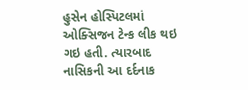હુસેન હોસ્પિટલમાં ઓક્સિજન ટેન્ક લીક થઇ ગઇ હતી. ત્યારબાદ નાસિકની આ દર્દનાક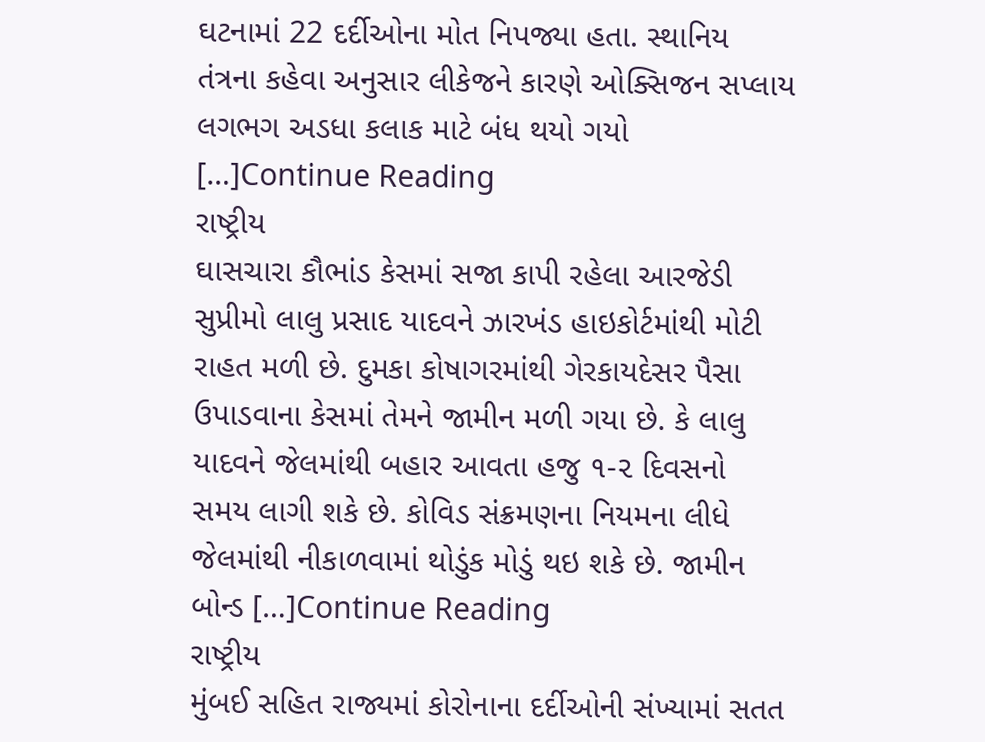ઘટનામાં 22 દર્દીઓના મોત નિપજ્યા હતા. સ્થાનિય તંત્રના કહેવા અનુસાર લીકેજને કારણે ઓક્સિજન સપ્લાય લગભગ અડધા કલાક માટે બંધ થયો ગયો […]Continue Reading
રાષ્ટ્રીય
ઘાસચારા કૌભાંડ કેસમાં સજા કાપી રહેલા આરજેડી સુપ્રીમો લાલુ પ્રસાદ યાદવને ઝારખંડ હાઇકોર્ટમાંથી મોટી રાહત મળી છે. દુમકા કોષાગરમાંથી ગેરકાયદેસર પૈસા ઉપાડવાના કેસમાં તેમને જામીન મળી ગયા છે. કે લાલુ યાદવને જેલમાંથી બહાર આવતા હજુ ૧-૨ દિવસનો સમય લાગી શકે છે. કોવિડ સંક્રમણના નિયમના લીધે જેલમાંથી નીકાળવામાં થોડુંક મોડું થઇ શકે છે. જામીન બોન્ડ […]Continue Reading
રાષ્ટ્રીય
મુંબઈ સહિત રાજ્યમાં કોરોનાના દર્દીઓની સંખ્યામાં સતત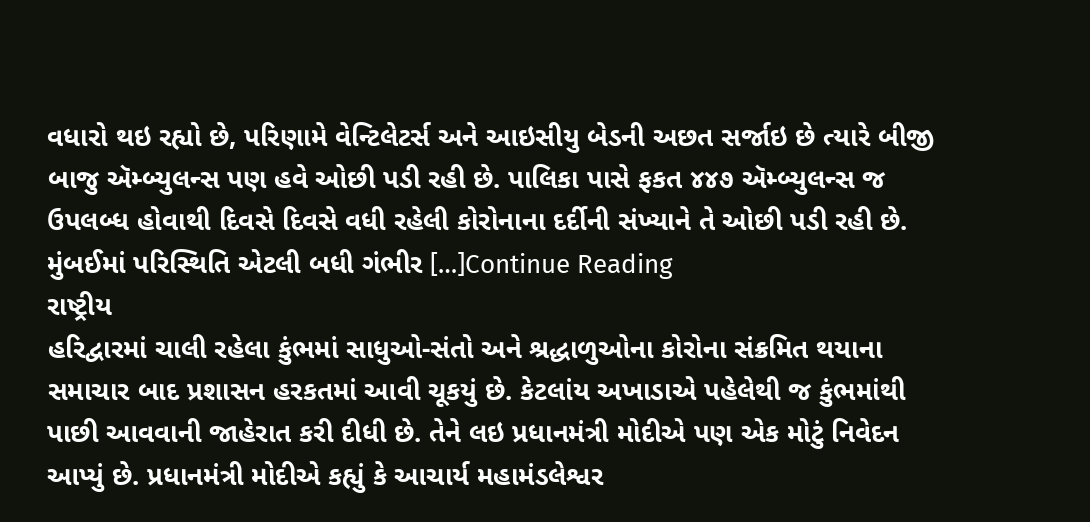વધારો થઇ રહ્યો છે, પરિણામે વેન્ટિલેટર્સ અને આઇસીયુ બેડની અછત સર્જાઇ છે ત્યારે બીજી બાજુ ઍમ્બ્યુલન્સ પણ હવે ઓછી પડી રહી છે. પાલિકા પાસે ફકત ૪૪૭ ઍમ્બ્યુલન્સ જ ઉપલબ્ધ હોવાથી દિવસે દિવસે વધી રહેલી કોરોનાના દર્દીની સંખ્યાને તે ઓછી પડી રહી છે. મુંબઈમાં પરિસ્થિતિ એટલી બધી ગંભીર […]Continue Reading
રાષ્ટ્રીય
હરિદ્વારમાં ચાલી રહેલા કુંભમાં સાધુઓ-સંતો અને શ્રદ્ધાળુઓના કોરોના સંક્રમિત થયાના સમાચાર બાદ પ્રશાસન હરકતમાં આવી ચૂકયું છે. કેટલાંય અખાડાએ પહેલેથી જ કુંભમાંથી પાછી આવવાની જાહેરાત કરી દીધી છે. તેને લઇ પ્રધાનમંત્રી મોદીએ પણ એક મોટું નિવેદન આપ્યું છે. પ્રધાનમંત્રી મોદીએ કહ્યું કે આચાર્ય મહામંડલેશ્વર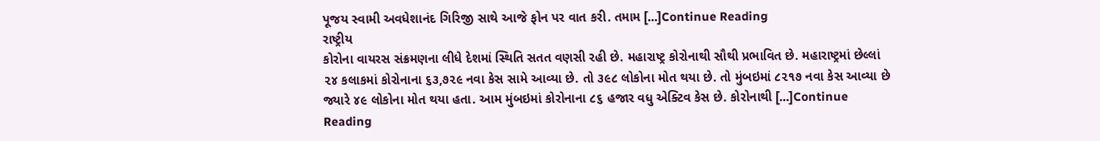પૂજય સ્વામી અવધેશાનંદ ગિરિજી સાથે આજે ફોન પર વાત કરી. તમામ […]Continue Reading
રાષ્ટ્રીય
કોરોના વાયરસ સંક્રમણના લીધે દેશમાં સ્થિતિ સતત વણસી રહી છે. મહારાષ્ટ્ર કોરોનાથી સૌથી પ્રભાવિત છે. મહારાષ્ટ્રમાં છેલ્લાં ૨૪ કલાકમાં કોરોનાના ૬૩,૭૨૯ નવા કેસ સામે આવ્યા છે. તો ૩૯૮ લોકોના મોત થયા છે. તો મુંબઇમાં ૮૨૧૭ નવા કેસ આવ્યા છે જ્યારે ૪૯ લોકોના મોત થયા હતા. આમ મુંબઇમાં કોરોનાના ૮૬ હજાર વધુ એક્ટિવ કેસ છે. કોરોનાથી […]Continue Reading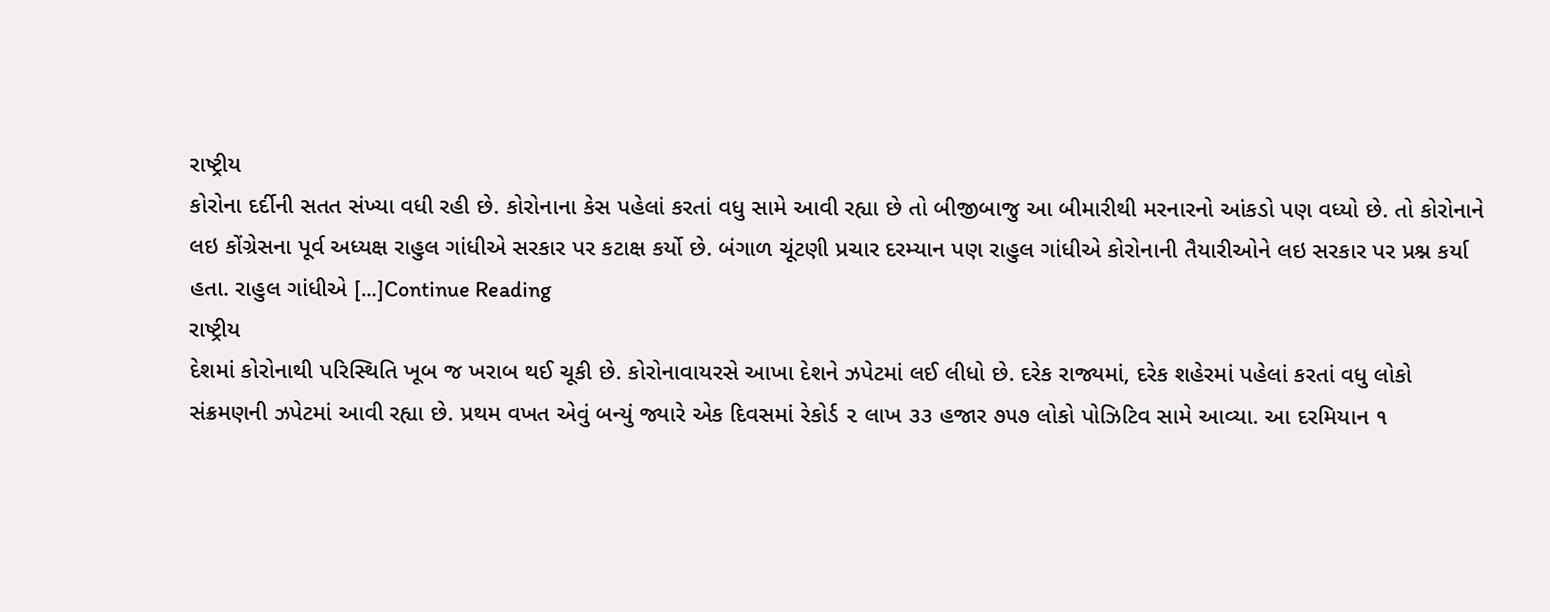રાષ્ટ્રીય
કોરોના દર્દીની સતત સંખ્યા વધી રહી છે. કોરોનાના કેસ પહેલાં કરતાં વધુ સામે આવી રહ્યા છે તો બીજીબાજુ આ બીમારીથી મરનારનો આંકડો પણ વધ્યો છે. તો કોરોનાને લઇ કોંગ્રેસના પૂર્વ અધ્યક્ષ રાહુલ ગાંધીએ સરકાર પર કટાક્ષ કર્યો છે. બંગાળ ચૂંટણી પ્રચાર દરમ્યાન પણ રાહુલ ગાંધીએ કોરોનાની તૈયારીઓને લઇ સરકાર પર પ્રશ્ન કર્યા હતા. રાહુલ ગાંધીએ […]Continue Reading
રાષ્ટ્રીય
દેશમાં કોરોનાથી પરિસ્થિતિ ખૂબ જ ખરાબ થઈ ચૂકી છે. કોરોનાવાયરસે આખા દેશને ઝપેટમાં લઈ લીધો છે. દરેક રાજ્યમાં, દરેક શહેરમાં પહેલાં કરતાં વધુ લોકો સંક્રમણની ઝપેટમાં આવી રહ્યા છે. પ્રથમ વખત એવું બન્યું જ્યારે એક દિવસમાં રેકોર્ડ ૨ લાખ ૩૩ હજાર ૭૫૭ લોકો પોઝિટિવ સામે આવ્યા. આ દરમિયાન ૧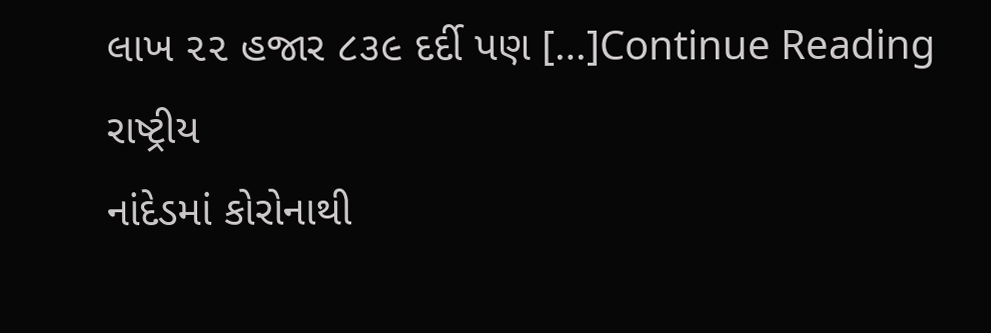લાખ ૨૨ હજાર ૮૩૯ દર્દી પણ […]Continue Reading
રાષ્ટ્રીય
નાંદેડમાં કોરોનાથી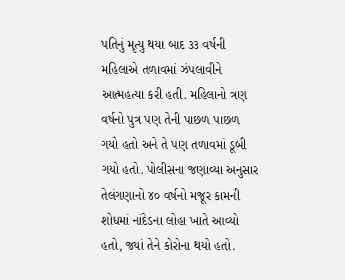પતિનું મૃત્યુ થયા બાદ ૩૩ વર્ષની મહિલાએ તળાવમાં ઝંપલાવીને આત્મહત્યા કરી હતી. મહિલાનો ત્રણ વર્ષનો પુત્ર પણ તેની પાછળ પાછળ ગયો હતો અને તે પણ તળાવમાં ડૂબી ગયો હતો. પોલીસના જણાવ્યા અનુસાર તેલંગણાનો ૪૦ વર્ષનો મજૂર કામની શોધમાં નાંદેડના લોહા ખાતે આવ્યો હતો, જ્યાં તેને કોરોના થયો હતો.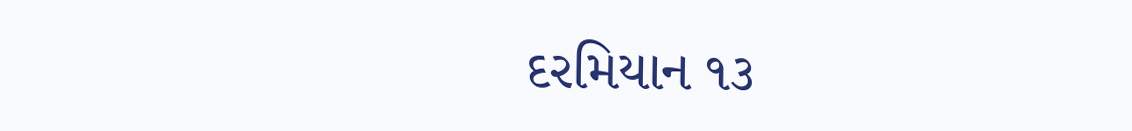દરમિયાન ૧૩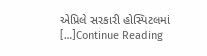એપ્રિલે સરકારી હોસ્પિટલમાં […]Continue Reading